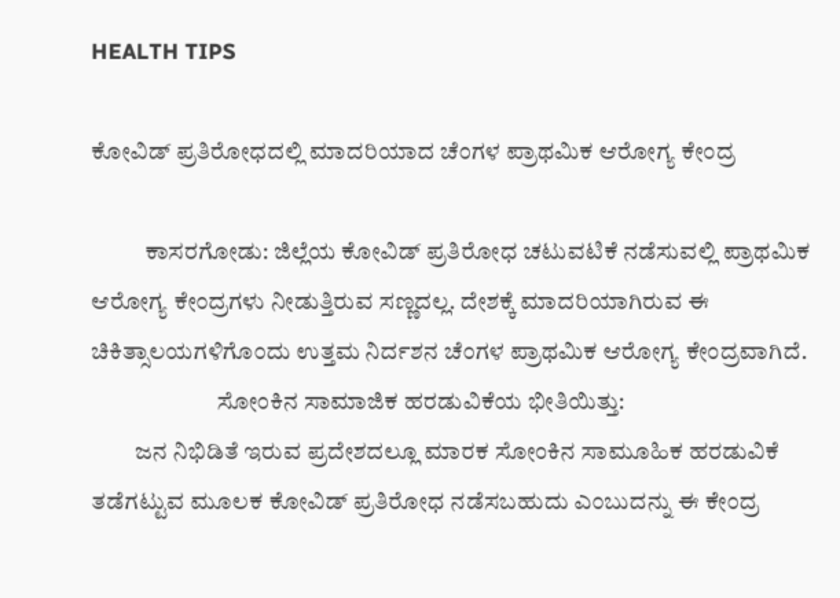HEALTH TIPS

ಕೋವಿಡ್ ಪ್ರತಿರೋಧದಲ್ಲಿ ಮಾದರಿಯಾದ ಚೆಂಗಳ ಪ್ರಾಥಮಿಕ ಆರೋಗ್ಯ ಕೇಂದ್ರ

           ಕಾಸರಗೋಡು: ಜಿಲ್ಲೆಯ ಕೋವಿಡ್ ಪ್ರತಿರೋಧ ಚಟುವಟಿಕೆ ನಡೆಸುವಲ್ಲಿ ಪ್ರಾಥಮಿಕ ಆರೋಗ್ಯ ಕೇಂದ್ರಗಳು ನೀಡುತ್ತಿರುವ ಸಣ್ಣದಲ್ಲ. ದೇಶಕ್ಕೆ ಮಾದರಿಯಾಗಿರುವ ಈ ಚಿಕಿತ್ಸಾಲಯಗಳಿಗೊಂದು ಉತ್ತಮ ನಿರ್ದಶನ ಚೆಂಗಳ ಪ್ರಾಥಮಿಕ ಆರೋಗ್ಯ ಕೇಂದ್ರವಾಗಿದೆ.
                          ಸೋಂಕಿನ ಸಾಮಾಜಿಕ ಹರಡುವಿಕೆಯ ಭೀತಿಯಿತ್ತು:
         ಜನ ನಿಭಿಡಿತೆ ಇರುವ ಪ್ರದೇಶದಲ್ಲೂ ಮಾರಕ ಸೋಂಕಿನ ಸಾಮೂಹಿಕ ಹರಡುವಿಕೆ ತಡೆಗಟ್ಟುವ ಮೂಲಕ ಕೋವಿಡ್ ಪ್ರತಿರೋಧ ನಡೆಸಬಹುದು ಎಂಬುದನ್ನು ಈ ಕೇಂದ್ರ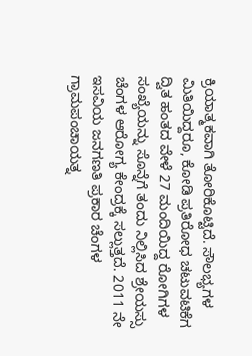ಕ್ರಿಯಾತ್ಮಕವಾಗಿ ತೋರಿಕೊಟ್ಟಿದೆ. ಸೌಲಭ್ಯಗಳ ಮಿತಿಯಿದ್ದರೂ, ಕೋಡಿ ಪ್ರತಿರೋಧ ಚಟುವಟಿಕೆಗ ದ್ವಿತ ಹಂತದ ವೇಳೆ 27 ಮಂದಿಯಿದ್ದ ರೋಗಿಗಳ ಸಂಖ್ಯೆಯನ್ನು ಸೊನ್ನೆಗೆ ತಂದು ನಿಲ್ಲಿಸಿದ ಶ್ರೇಯಸ್ಸು ಚೆಂಗಳ ಆರೋಗ್ಯ ಕೇಂದ್ರಕ್ಕೆ ಸಲ್ಲುತ್ತದೆ. 2011 ನೇ ಇಸವಿಯ ಜನಗಣತಿ ಪ್ರಕಾರ ಚೆಂಗಳ ಗ್ರಾಮಪಂಚಾಯತ್ನ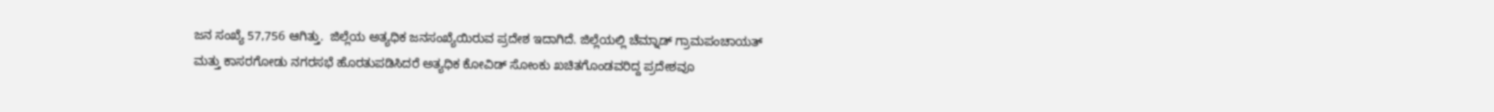ಜನ ಸಂಖ್ಯೆ 57,756 ಆಗಿತ್ತು.  ಜಿಲ್ಲೆಯ ಅತ್ಯಧಿಕ ಜನಸಂಖ್ಯೆಯಿರುವ ಪ್ರದೇಶ ಇದಾಗಿದೆ. ಜಿಲ್ಲೆಯಲ್ಲಿ ಚೆಮ್ನಾಡ್ ಗ್ರಾಮಪಂಚಾಯತ್ ಮತ್ತು ಕಾಸರಗೋಡು ನಗರಸಭೆ ಹೊರತುಪಡಿಸಿದರೆ ಅತ್ಯಧಿಕ ಕೋವಿಡ್ ಸೋಂಕು ಖಚಿತಗೊಂಡವರಿದ್ದ ಪ್ರದೇಶವೂ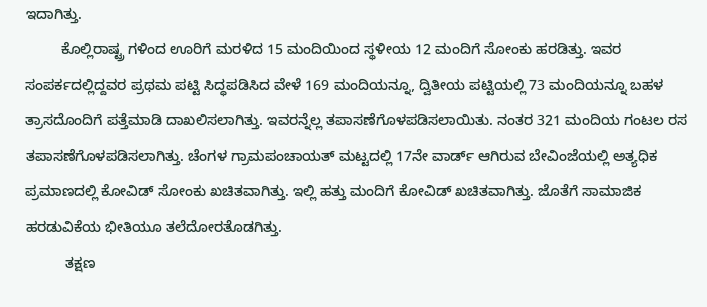ಇದಾಗಿತ್ತು.
         ಕೊಲ್ಲಿರಾಷ್ಟ್ರ ಗಳಿಂದ ಊರಿಗೆ ಮರಳಿದ 15 ಮಂದಿಯಿಂದ ಸ್ಥಳೀಯ 12 ಮಂದಿಗೆ ಸೋಂಕು ಹರಡಿತ್ತು. ಇವರ ಸಂಪರ್ಕದಲ್ಲಿದ್ದವರ ಪ್ರಥಮ ಪಟ್ಟಿ ಸಿದ್ಧಪಡಿಸಿದ ವೇಳೆ 169 ಮಂದಿಯನ್ನೂ, ದ್ವಿತೀಯ ಪಟ್ಟಿಯಲ್ಲಿ 73 ಮಂದಿಯನ್ನೂ ಬಹಳ ತ್ರಾಸದೊಂದಿಗೆ ಪತ್ತೆಮಾಡಿ ದಾಖಲಿಸಲಾಗಿತ್ತು. ಇವರನ್ನೆಲ್ಲ ತಪಾಸಣೆಗೊಳಪಡಿಸಲಾಯಿತು. ನಂತರ 321 ಮಂದಿಯ ಗಂಟಲ ರಸ ತಪಾಸಣೆಗೊಳಪಡಿಸಲಾಗಿತ್ತು. ಚೆಂಗಳ ಗ್ರಾಮಪಂಚಾಯತ್ ಮಟ್ಟದಲ್ಲಿ 17ನೇ ವಾರ್ಡ್ ಆಗಿರುವ ಬೇವಿಂಜೆಯಲ್ಲಿ ಅತ್ಯಧಿಕ ಪ್ರಮಾಣದಲ್ಲಿ ಕೋವಿಡ್ ಸೋಂಕು ಖಚಿತವಾಗಿತ್ತು. ಇಲ್ಲಿ ಹತ್ತು ಮಂದಿಗೆ ಕೋವಿಡ್ ಖಚಿತವಾಗಿತ್ತು. ಜೊತೆಗೆ ಸಾಮಾಜಿಕ ಹರಡುವಿಕೆಯ ಭೀತಿಯೂ ತಲೆದೋರತೊಡಗಿತ್ತು.
          ತಕ್ಷಣ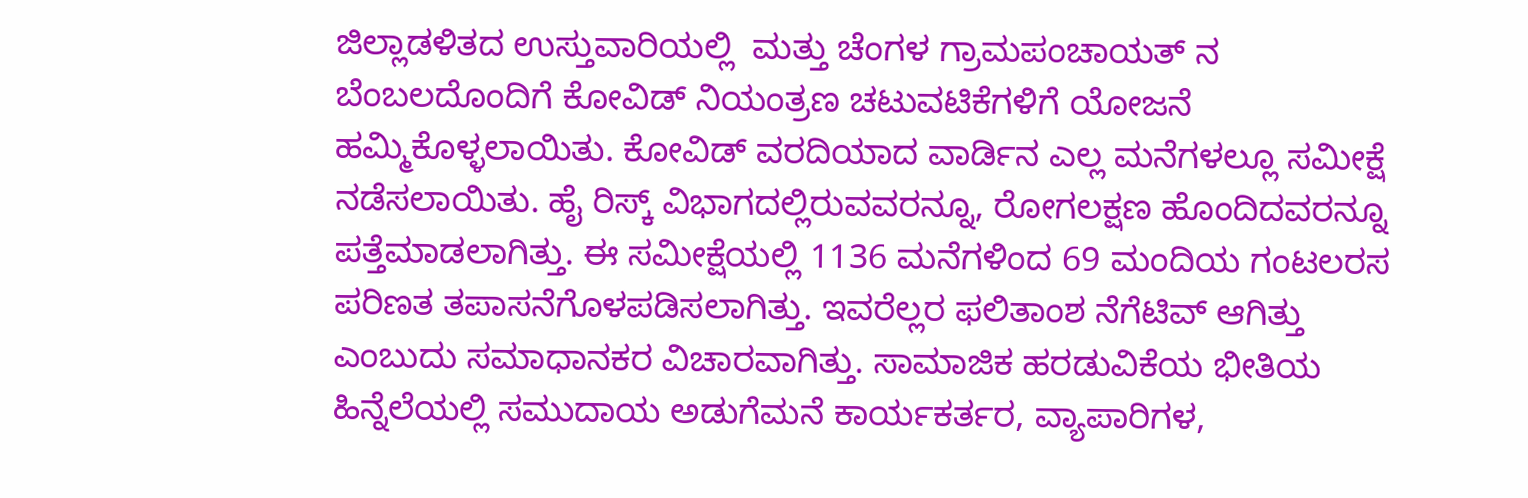ಜಿಲ್ಲಾಡಳಿತದ ಉಸ್ತುವಾರಿಯಲ್ಲಿ  ಮತ್ತು ಚೆಂಗಳ ಗ್ರಾಮಪಂಚಾಯತ್ ನ ಬೆಂಬಲದೊಂದಿಗೆ ಕೋವಿಡ್ ನಿಯಂತ್ರಣ ಚಟುವಟಿಕೆಗಳಿಗೆ ಯೋಜನೆ ಹಮ್ಮಿಕೊಳ್ಳಲಾಯಿತು. ಕೋವಿಡ್ ವರದಿಯಾದ ವಾರ್ಡಿನ ಎಲ್ಲ ಮನೆಗಳಲ್ಲೂ ಸಮೀಕ್ಷೆ ನಡೆಸಲಾಯಿತು. ಹೈ ರಿಸ್ಕ್ ವಿಭಾಗದಲ್ಲಿರುವವರನ್ನೂ, ರೋಗಲಕ್ಷಣ ಹೊಂದಿದವರನ್ನೂ ಪತ್ತೆಮಾಡಲಾಗಿತ್ತು. ಈ ಸಮೀಕ್ಷೆಯಲ್ಲಿ 1136 ಮನೆಗಳಿಂದ 69 ಮಂದಿಯ ಗಂಟಲರಸ ಪರಿಣತ ತಪಾಸನೆಗೊಳಪಡಿಸಲಾಗಿತ್ತು. ಇವರೆಲ್ಲರ ಫಲಿತಾಂಶ ನೆಗೆಟಿವ್ ಆಗಿತ್ತು ಎಂಬುದು ಸಮಾಧಾನಕರ ವಿಚಾರವಾಗಿತ್ತು. ಸಾಮಾಜಿಕ ಹರಡುವಿಕೆಯ ಭೀತಿಯ ಹಿನ್ನೆಲೆಯಲ್ಲಿ ಸಮುದಾಯ ಅಡುಗೆಮನೆ ಕಾರ್ಯಕರ್ತರ, ವ್ಯಾಪಾರಿಗಳ,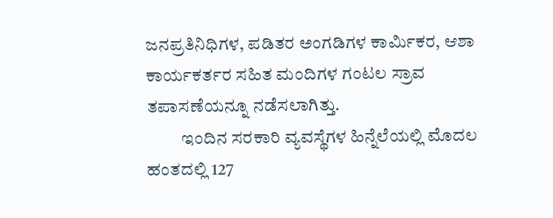ಜನಪ್ರತಿನಿಧಿಗಳ, ಪಡಿತರ ಅಂಗಡಿಗಳ ಕಾರ್ಮಿಕರ, ಆಶಾ ಕಾರ್ಯಕರ್ತರ ಸಹಿತ ಮಂದಿಗಳ ಗಂಟಲ ಸ್ರಾವ ತಪಾಸಣೆಯನ್ನೂ ನಡೆಸಲಾಗಿತ್ತು.
          ಇಂದಿನ ಸರಕಾರಿ ವ್ಯವಸ್ಥೆಗಳ ಹಿನ್ನೆಲೆಯಲ್ಲಿ ಮೊದಲ ಹಂತದಲ್ಲಿ 127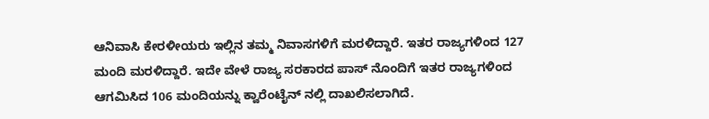ಆನಿವಾಸಿ ಕೇರಳೀಯರು ಇಲ್ಲಿನ ತಮ್ಮ ನಿವಾಸಗಳಿಗೆ ಮರಳಿದ್ದಾರೆ. ಇತರ ರಾಜ್ಯಗಳಿಂದ 127 ಮಂದಿ ಮರಳಿದ್ದಾರೆ. ಇದೇ ವೇಳೆ ರಾಜ್ಯ ಸರಕಾರದ ಪಾಸ್ ನೊಂದಿಗೆ ಇತರ ರಾಜ್ಯಗಳಿಂದ ಆಗಮಿಸಿದ 106 ಮಂದಿಯನ್ನು ಕ್ವಾರೆಂಟೈನ್ ನಲ್ಲಿ ದಾಖಲಿಸಲಾಗಿದೆ.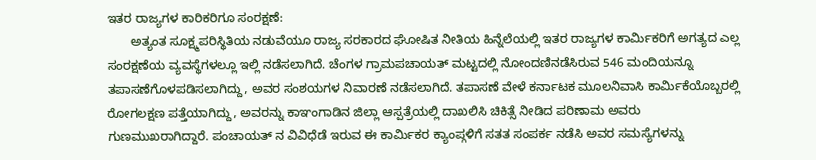ಇತರ ರಾಜ್ಯಗಳ ಕಾರಿಕರಿಗೂ ಸಂರಕ್ಷಣೆ:
       ಅತ್ಯಂತ ಸೂಕ್ಷ್ಮಪರಿಸ್ಥಿತಿಯ ನಡುವೆಯೂ ರಾಜ್ಯ ಸರಕಾರದ ಘೋಷಿತ ನೀತಿಯ ಹಿನ್ನೆಲೆಯಲ್ಲಿ ಇತರ ರಾಜ್ಯಗಳ ಕಾರ್ಮಿಕರಿಗೆ ಅಗತ್ಯದ ಎಲ್ಲ ಸಂರಕ್ಷಣೆಯ ವ್ಯವಸ್ಥೆಗಳಲ್ಲೂ ಇಲ್ಲಿ ನಡೆಸಲಾಗಿದೆ. ಚೆಂಗಳ ಗ್ರಾಮಪಚಾಯತ್ ಮಟ್ಟದಲ್ಲಿ ನೋಂದಣಿನಡೆಸಿರುವ 546 ಮಂದಿಯನ್ನೂ ತಪಾಸಣೆಗೊಳಪಡಿಸಲಾಗಿದ್ದು, ಅವರ ಸಂಶಯಗಳ ನಿವಾರಣೆ ನಡೆಸಲಾಗಿದೆ. ತಪಾಸಣೆ ವೇಳೆ ಕರ್ನಾಟಕ ಮೂಲನಿವಾಸಿ ಕಾರ್ಮಿಕೆಯೊಬ್ಬರಲ್ಲಿ ರೋಗಲಕ್ಷಣ ಪತ್ತೆಯಾಗಿದ್ದು, ಅವರನ್ನು ಕಾಞಂಗಾಡಿನ ಜಿಲ್ಲಾ ಆಸ್ಪತ್ರೆಯಲ್ಲಿ ದಾಖಲಿಸಿ ಚಿಕಿತ್ಸೆ ನೀಡಿದ ಪರಿಣಾಮ ಅವರು ಗುಣಮುಖರಾಗಿದ್ದಾರೆ. ಪಂಚಾಯತ್ ನ ವಿವಿಧೆಡೆ ಇರುವ ಈ ಕಾರ್ಮಿಕರ ಕ್ಯಾಂಪ್ಗಳಿಗೆ ಸತತ ಸಂಪರ್ಕ ನಡೆಸಿ ಅವರ ಸಮಸ್ಯೆಗಳನ್ನು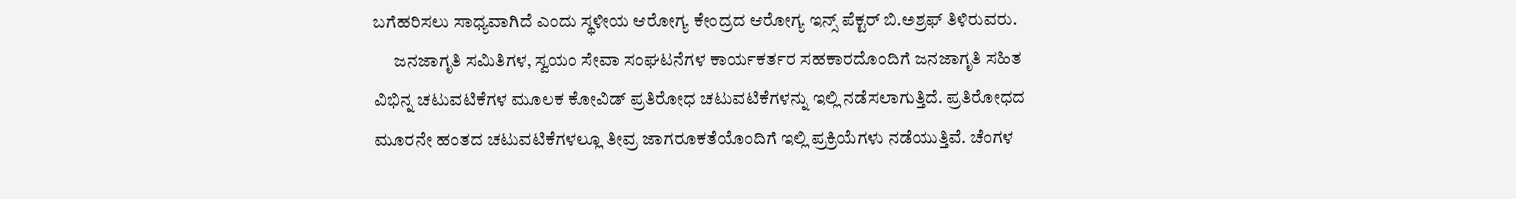ಬಗೆಹರಿಸಲು ಸಾಧ್ಯವಾಗಿದೆ ಎಂದು ಸ್ಥಳೀಯ ಆರೋಗ್ಯ ಕೇಂದ್ರದ ಆರೋಗ್ಯ ಇನ್ಸ್ ಪೆಕ್ಟರ್ ಬಿ.ಅಶ್ರಫ್ ತಿಳಿರುವರು.
      ಜನಜಾಗೃತಿ ಸಮಿತಿಗಳ, ಸ್ವಯಂ ಸೇವಾ ಸಂಘಟನೆಗಳ ಕಾರ್ಯಕರ್ತರ ಸಹಕಾರದೊಂದಿಗೆ ಜನಜಾಗೃತಿ ಸಹಿತ ವಿಭಿನ್ನ ಚಟುವಟಿಕೆಗಳ ಮೂಲಕ ಕೋವಿಡ್ ಪ್ರತಿರೋಧ ಚಟುವಟಿಕೆಗಳನ್ನು ಇಲ್ಲಿ ನಡೆಸಲಾಗುತ್ತಿದೆ. ಪ್ರತಿರೋಧದ ಮೂರನೇ ಹಂತದ ಚಟುವಟಿಕೆಗಳಲ್ಲೂ ತೀವ್ರ ಜಾಗರೂಕತೆಯೊಂದಿಗೆ ಇಲ್ಲಿ ಪ್ರಕ್ರಿಯೆಗಳು ನಡೆಯುತ್ತಿವೆ. ಚೆಂಗಳ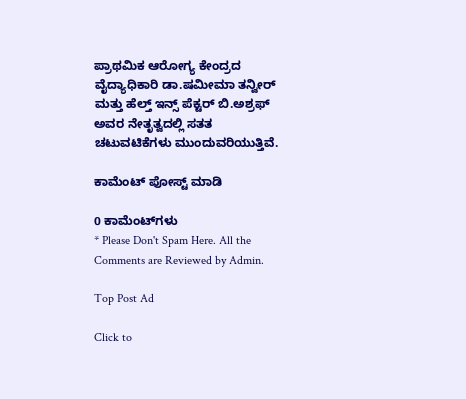ಪ್ರಾಥಮಿಕ ಆರೋಗ್ಯ ಕೇಂದ್ರದ ವೈದ್ಯಾಧಿಕಾರಿ ಡಾ.ಷಮೀಮಾ ತನ್ವೀರ್ ಮತ್ತು ಹೆಲ್ತ್ ಇನ್ಸ್ ಪೆಕ್ಟರ್ ಬಿ.ಅಶ್ರಫ್ ಅವರ ನೇತೃತ್ವದಲ್ಲಿ ಸತತ ಚಟುವಟಿಕೆಗಳು ಮುಂದುವರಿಯುತ್ತಿವೆ.

ಕಾಮೆಂಟ್‌‌ ಪೋಸ್ಟ್‌ ಮಾಡಿ

0 ಕಾಮೆಂಟ್‌ಗಳು
* Please Don't Spam Here. All the Comments are Reviewed by Admin.

Top Post Ad

Click to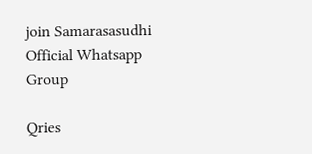join Samarasasudhi Official Whatsapp Group

Qries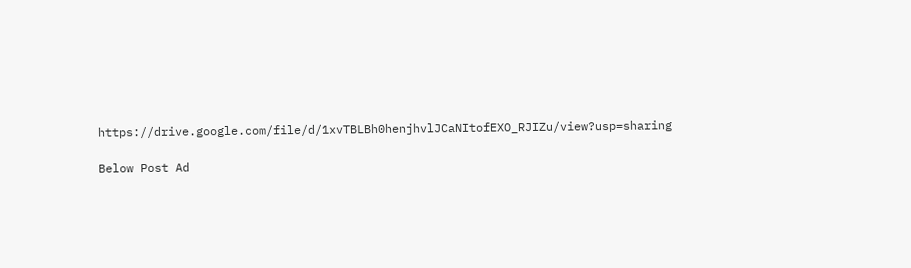https://drive.google.com/file/d/1xvTBLBh0henjhvlJCaNItofEXO_RJIZu/view?usp=sharing

Below Post Ad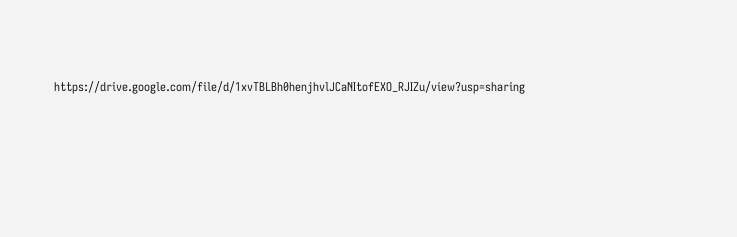https://drive.google.com/file/d/1xvTBLBh0henjhvlJCaNItofEXO_RJIZu/view?usp=sharing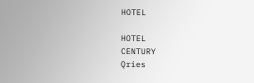HOTEL

HOTEL
CENTURY
Qries